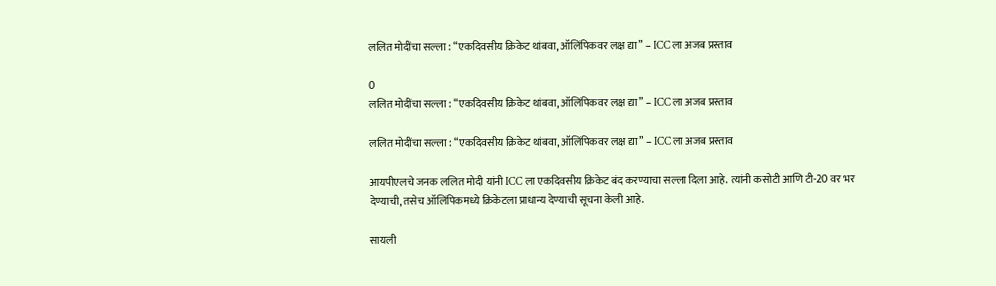ललित मोदींचा सल्ला : “एकदिवसीय क्रिकेट थांबवा, ऑलिंपिकवर लक्ष द्या” – ICC ला अजब प्रस्ताव

0
ललित मोदींचा सल्ला : “एकदिवसीय क्रिकेट थांबवा, ऑलिंपिकवर लक्ष द्या” – ICC ला अजब प्रस्ताव

ललित मोदींचा सल्ला : “एकदिवसीय क्रिकेट थांबवा, ऑलिंपिकवर लक्ष द्या” – ICC ला अजब प्रस्ताव

आयपीएलचे जनक ललित मोदी यांनी ICC ला एकदिवसीय क्रिकेट बंद करण्याचा सल्ला दिला आहे. त्यांनी कसोटी आणि टी-20 वर भर देण्याची, तसेच ऑलिंपिकमध्ये क्रिकेटला प्राधान्य देण्याची सूचना केली आहे.

सायली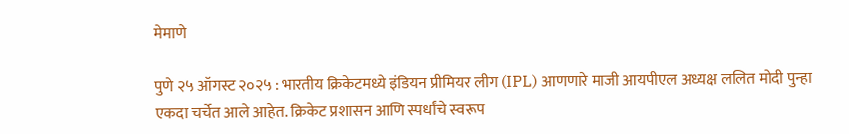मेमाणे

पुणे २५ ऑगस्ट २०२५ : भारतीय क्रिकेटमध्ये इंडियन प्रीमियर लीग (IPL) आणणारे माजी आयपीएल अध्यक्ष ललित मोदी पुन्हा एकदा चर्चेत आले आहेत. क्रिकेट प्रशासन आणि स्पर्धांचे स्वरूप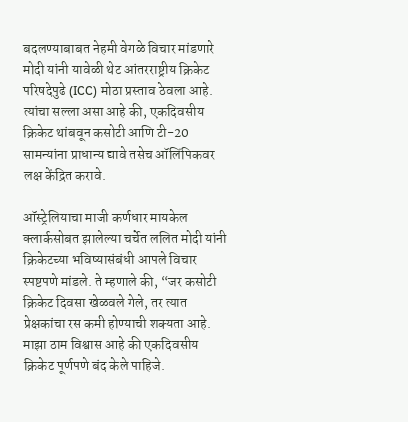बदलण्याबाबत नेहमी वेगळे विचार मांडणारे मोदी यांनी यावेळी थेट आंतरराष्ट्रीय क्रिकेट परिषदेपुढे (ICC) मोठा प्रस्ताव ठेवला आहे. त्यांचा सल्ला असा आहे की, एकदिवसीय क्रिकेट थांबवून कसोटी आणि टी-20 सामन्यांना प्राधान्य द्यावे तसेच ऑलिंपिकवर लक्ष केंद्रित करावे.

ऑस्ट्रेलियाचा माजी कर्णधार मायकेल क्लार्कसोबत झालेल्या चर्चेत ललित मोदी यांनी क्रिकेटच्या भविष्यासंबंधी आपले विचार स्पष्टपणे मांडले. ते म्हणाले की, “जर कसोटी क्रिकेट दिवसा खेळवले गेले, तर त्यात प्रेक्षकांचा रस कमी होण्याची शक्यता आहे. माझा ठाम विश्वास आहे की एकदिवसीय क्रिकेट पूर्णपणे बंद केले पाहिजे.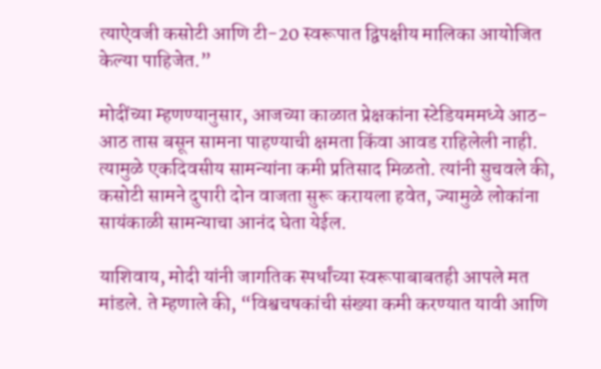त्याऐवजी कसोटी आणि टी-20 स्वरूपात द्विपक्षीय मालिका आयोजित केल्या पाहिजेत.”

मोदींच्या म्हणण्यानुसार, आजच्या काळात प्रेक्षकांना स्टेडियममध्ये आठ-आठ तास बसून सामना पाहण्याची क्षमता किंवा आवड राहिलेली नाही. त्यामुळे एकदिवसीय सामन्यांना कमी प्रतिसाद मिळतो. त्यांनी सुचवले की, कसोटी सामने दुपारी दोन वाजता सुरू करायला हवेत, ज्यामुळे लोकांना सायंकाळी सामन्याचा आनंद घेता येईल.

याशिवाय, मोदी यांनी जागतिक स्पर्धांच्या स्वरूपाबाबतही आपले मत मांडले. ते म्हणाले की, “विश्वचषकांची संख्या कमी करण्यात यावी आणि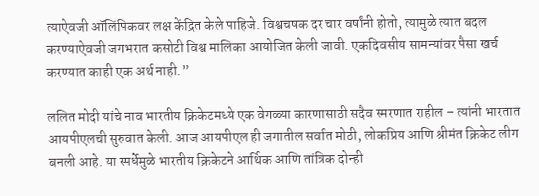त्याऐवजी ऑलिंपिकवर लक्ष केंद्रित केले पाहिजे. विश्वचषक दर चार वर्षांनी होतो, त्यामुळे त्यात बदल करण्याऐवजी जगभरात कसोटी विश्व मालिका आयोजित केली जावी. एकदिवसीय सामन्यांवर पैसा खर्च करण्यात काही एक अर्थ नाही.”

ललित मोदी यांचे नाव भारतीय क्रिकेटमध्ये एक वेगळ्या कारणासाठी सदैव स्मरणात राहील – त्यांनी भारतात आयपीएलची सुरुवात केली. आज आयपीएल ही जगातील सर्वात मोठी, लोकप्रिय आणि श्रीमंत क्रिकेट लीग बनली आहे. या स्पर्धेमुळे भारतीय क्रिकेटने आर्थिक आणि तांत्रिक दोन्ही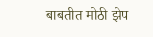बाबतीत मोठी झेप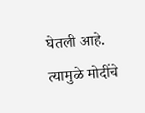घेतली आहे. त्यामुळे मोदींचे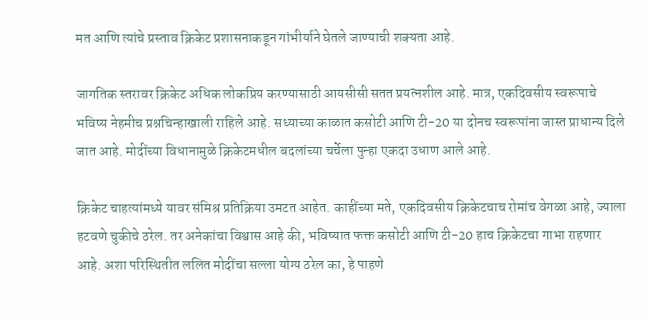मत आणि त्यांचे प्रस्ताव क्रिकेट प्रशासनाकडून गांभीर्याने घेतले जाण्याची शक्यता आहे.

जागतिक स्तरावर क्रिकेट अधिक लोकप्रिय करण्यासाठी आयसीसी सतत प्रयत्नशील आहे. मात्र, एकदिवसीय स्वरूपाचे भविष्य नेहमीच प्रश्नचिन्हाखाली राहिले आहे. सध्याच्या काळात कसोटी आणि टी-20 या दोनच स्वरूपांना जास्त प्राधान्य दिले जात आहे. मोदींच्या विधानामुळे क्रिकेटमधील बदलांच्या चर्चेला पुन्हा एकदा उधाण आले आहे.

क्रिकेट चाहत्यांमध्ये यावर संमिश्र प्रतिक्रिया उमटत आहेत. काहींच्या मते, एकदिवसीय क्रिकेटचाच रोमांच वेगळा आहे, ज्याला हटवणे चुकीचे ठरेल. तर अनेकांचा विश्वास आहे की, भविष्यात फक्त कसोटी आणि टी-20 हाच क्रिकेटचा गाभा राहणार आहे. अशा परिस्थितीत ललित मोदींचा सल्ला योग्य ठरेल का, हे पाहणे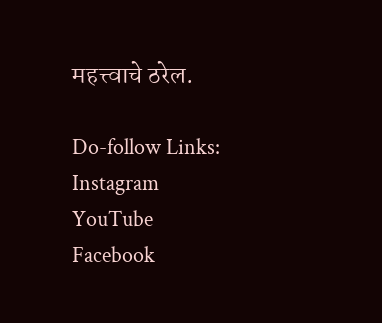महत्त्वाचे ठरेल.

Do-follow Links:
Instagram
YouTube
Facebook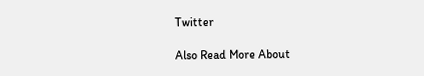Twitter

Also Read More About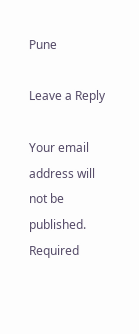Pune

Leave a Reply

Your email address will not be published. Required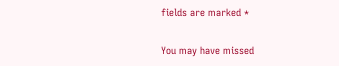fields are marked *

You may have missed